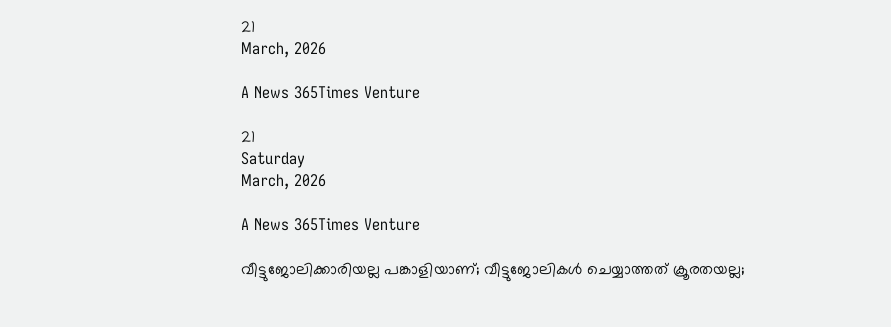21
March, 2026

A News 365Times Venture

21
Saturday
March, 2026

A News 365Times Venture

വീട്ടുജോലിക്കാരിയല്ല പങ്കാളിയാണ്; വീട്ടുജോലികള്‍ ചെയ്യാത്തത് ക്രൂരതയല്ല;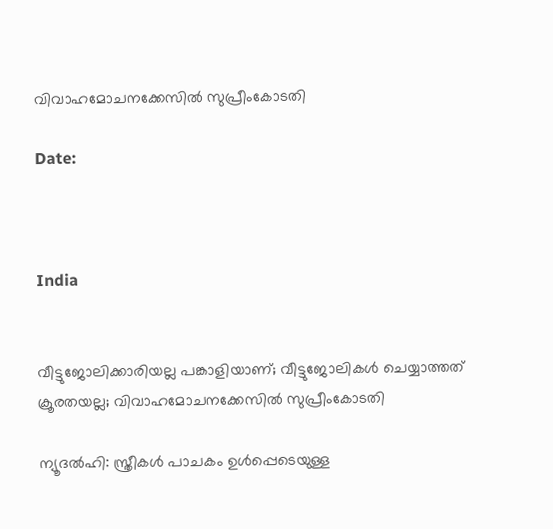വിവാഹമോചനക്കേസില്‍ സുപ്രീംകോടതി

Date:



India


വീട്ടുജോലിക്കാരിയല്ല പങ്കാളിയാണ്; വീട്ടുജോലികള്‍ ചെയ്യാത്തത് ക്രൂരതയല്ല; വിവാഹമോചനക്കേസില്‍ സുപ്രീംകോടതി

ന്യൂദല്‍ഹി: സ്ത്രീകള്‍ പാചകം ഉള്‍പ്പെടെയുള്ള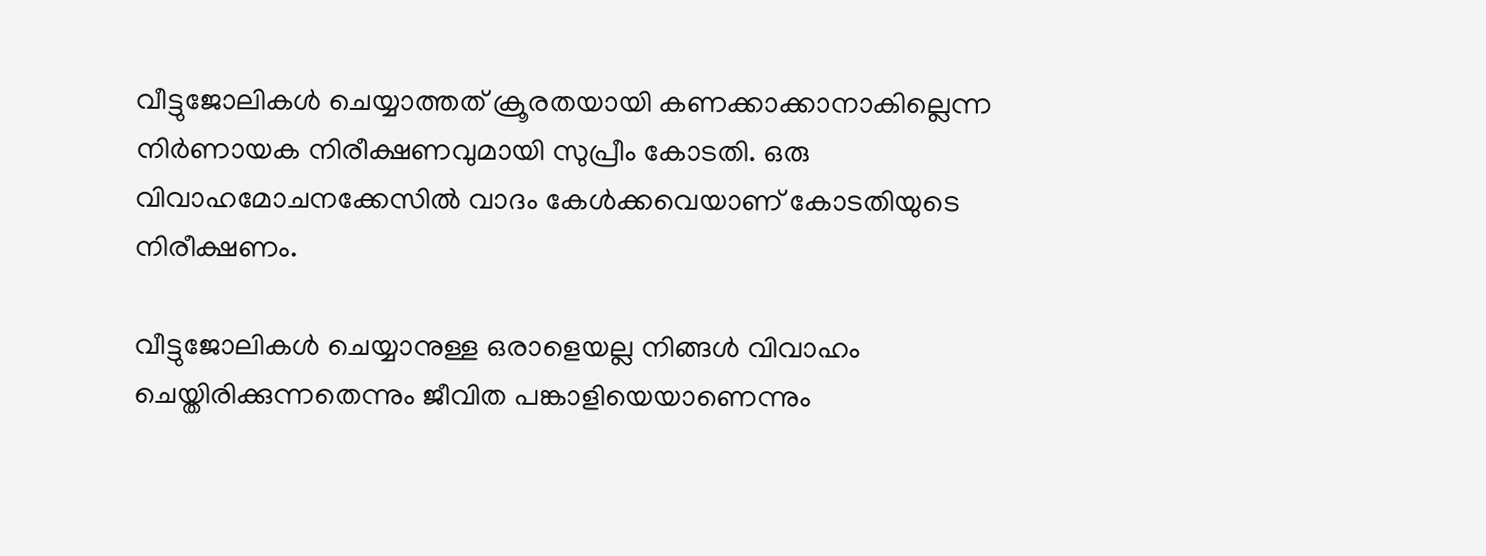വീട്ടുജോലികള്‍ ചെയ്യാത്തത് ക്രൂരതയായി കണക്കാക്കാനാകില്ലെന്ന നിര്‍ണായക നിരീക്ഷണവുമായി സുപ്രീം കോടതി. ഒരു വിവാഹമോചനക്കേസില്‍ വാദം കേള്‍ക്കവെയാണ് കോടതിയുടെ നിരീക്ഷണം.

വീട്ടുജോലികള്‍ ചെയ്യാനുള്ള ഒരാളെയല്ല നിങ്ങള്‍ വിവാഹം ചെയ്തിരിക്കുന്നതെന്നും ജീവിത പങ്കാളിയെയാണെന്നും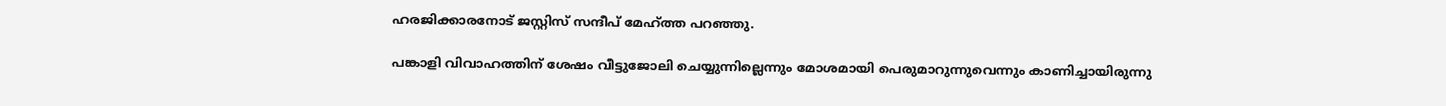ഹരജിക്കാരനോട് ജസ്റ്റിസ് സന്ദീപ് മേഹ്ത്ത പറഞ്ഞു.

പങ്കാളി വിവാഹത്തിന് ശേഷം വീട്ടുജോലി ചെയ്യുന്നില്ലെന്നും മോശമായി പെരുമാറുന്നുവെന്നും കാണിച്ചായിരുന്നു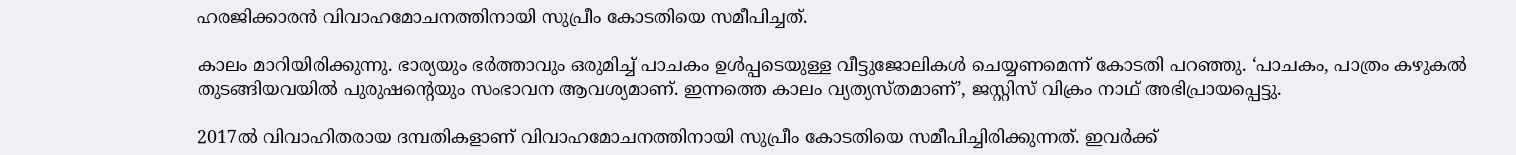ഹരജിക്കാരന്‍ വിവാഹമോചനത്തിനായി സുപ്രീം കോടതിയെ സമീപിച്ചത്.

കാലം മാറിയിരിക്കുന്നു. ഭാര്യയും ഭര്‍ത്താവും ഒരുമിച്ച് പാചകം ഉള്‍പ്പടെയുള്ള വീട്ടുജോലികള്‍ ചെയ്യണമെന്ന് കോടതി പറഞ്ഞു. ‘പാചകം, പാത്രം കഴുകല്‍ തുടങ്ങിയവയില്‍ പുരുഷന്റെയും സംഭാവന ആവശ്യമാണ്. ഇന്നത്തെ കാലം വ്യത്യസ്തമാണ്’, ജസ്റ്റിസ് വിക്രം നാഥ് അഭിപ്രായപ്പെട്ടു.

2017ല്‍ വിവാഹിതരായ ദമ്പതികളാണ് വിവാഹമോചനത്തിനായി സുപ്രീം കോടതിയെ സമീപിച്ചിരിക്കുന്നത്. ഇവര്‍ക്ക്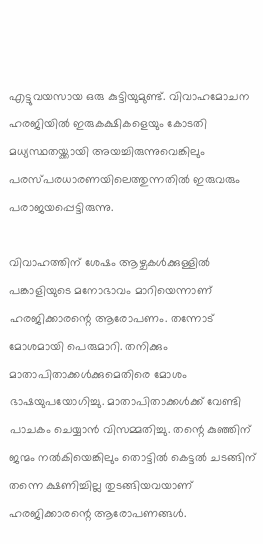എട്ടുവയസായ ഒരു കുട്ടിയുമുണ്ട്. വിവാഹമോചന ഹരജിയില്‍ ഇരുകക്ഷികളെയും കോടതി മധ്യസ്ഥതയ്ക്കായി അയച്ചിരുന്നുവെങ്കിലും പരസ്പരധാരണയിലെത്തുന്നതില്‍ ഇരുവരും പരാജയപ്പെട്ടിരുന്നു.

വിവാഹത്തിന് ശേഷം ആഴ്ചകള്‍ക്കുള്ളില്‍ പങ്കാളിയുടെ മനോഭാവം മാറിയെന്നാണ് ഹരജിക്കാരന്റെ ആരോപണം. തന്നോട് മോശമായി പെരുമാറി. തനിക്കും മാതാപിതാക്കള്‍ക്കുമെതിരെ മോശം ഭാഷയുപയോഗിച്ചു. മാതാപിതാക്കള്‍ക്ക് വേണ്ടി പാചകം ചെയ്യാന്‍ വിസമ്മതിച്ചു. തന്റെ കുഞ്ഞിന് ജന്മം നല്‍കിയെങ്കിലും തൊട്ടില്‍ കെട്ടല്‍ ചടങ്ങിന് തന്നെ ക്ഷണിച്ചില്ല തുടങ്ങിയവയാണ് ഹരജിക്കാരന്റെ ആരോപണങ്ങള്‍.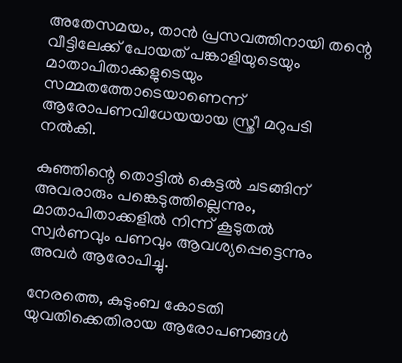അതേസമയം, താന്‍ പ്രസവത്തിനായി തന്റെ വീട്ടിലേക്ക് പോയത് പങ്കാളിയുടെയും മാതാപിതാക്കളുടെയും സമ്മതത്തോടെയാണെന്ന് ആരോപണവിധേയയായ സ്ത്രീ മറുപടി നല്‍കി.

കുഞ്ഞിന്റെ തൊട്ടില്‍ കെട്ടല്‍ ചടങ്ങിന് അവരാരും പങ്കെടുത്തില്ലെന്നും, മാതാപിതാക്കളില്‍ നിന്ന് കൂടുതല്‍ സ്വര്‍ണവും പണവും ആവശ്യപ്പെട്ടെന്നും അവര്‍ ആരോപിച്ചു.

നേരത്തെ, കുടുംബ കോടതി യുവതിക്കെതിരായ ആരോപണങ്ങള്‍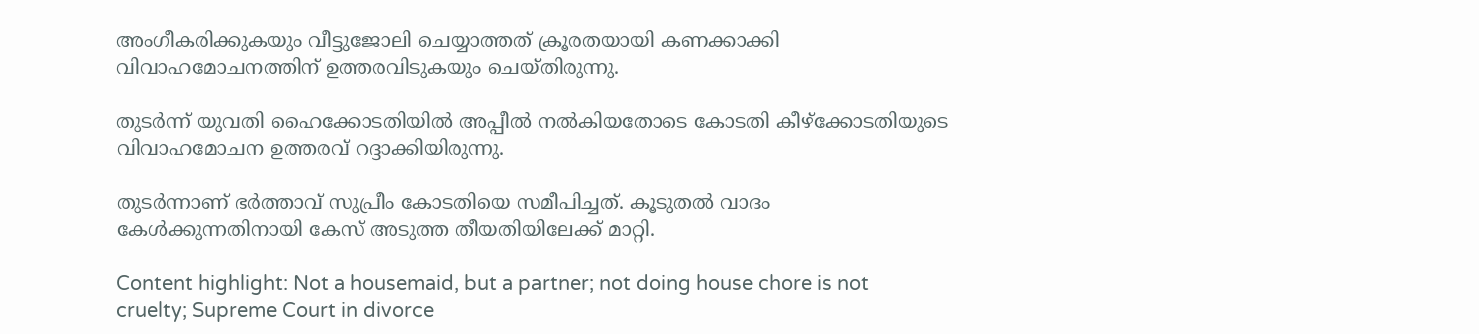അംഗീകരിക്കുകയും വീട്ടുജോലി ചെയ്യാത്തത് ക്രൂരതയായി കണക്കാക്കി വിവാഹമോചനത്തിന് ഉത്തരവിടുകയും ചെയ്തിരുന്നു.

തുടര്‍ന്ന് യുവതി ഹൈക്കോടതിയില്‍ അപ്പീല്‍ നല്‍കിയതോടെ കോടതി കീഴ്‌ക്കോടതിയുടെ വിവാഹമോചന ഉത്തരവ് റദ്ദാക്കിയിരുന്നു.

തുടര്‍ന്നാണ് ഭര്‍ത്താവ് സുപ്രീം കോടതിയെ സമീപിച്ചത്. കൂടുതല്‍ വാദം കേള്‍ക്കുന്നതിനായി കേസ് അടുത്ത തീയതിയിലേക്ക് മാറ്റി.

Content highlight: Not a housemaid, but a partner; not doing house chore is not cruelty; Supreme Court in divorce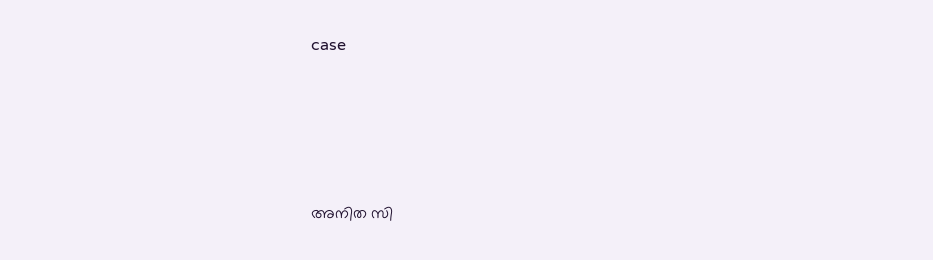case






അനിത സി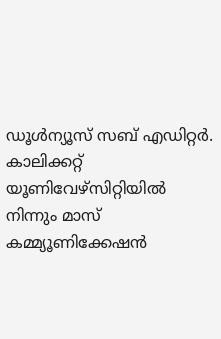ഡൂള്‍ന്യൂസ് സബ് എഡിറ്റര്‍. കാലിക്കറ്റ് യൂണിവേഴ്‌സിറ്റിയില്‍ നിന്നും മാസ് കമ്മ്യൂണിക്കേഷന്‍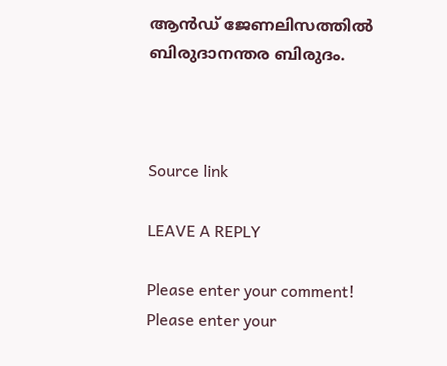ആന്‍ഡ് ജേണലിസത്തില്‍ ബിരുദാനന്തര ബിരുദം.



Source link

LEAVE A REPLY

Please enter your comment!
Please enter your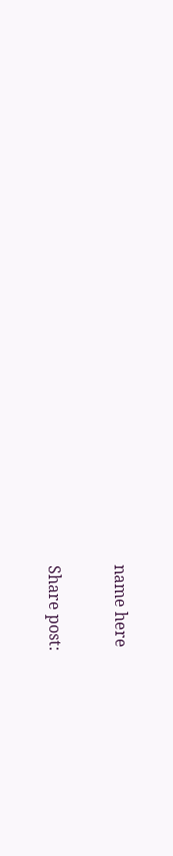name here

Share post: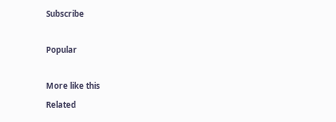Subscribe

Popular

More like this
Related